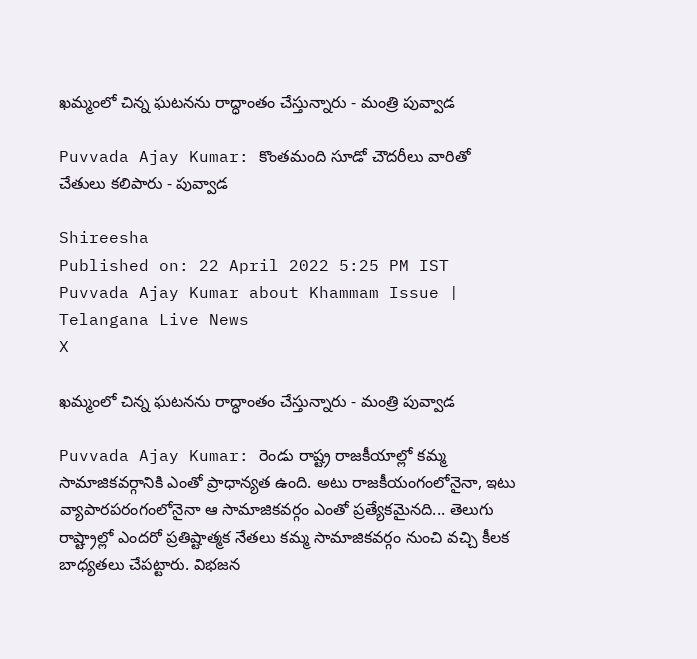ఖమ్మంలో చిన్న ఘటనను రాద్ధాంతం చేస్తున్నారు - మంత్రి పువ్వాడ

Puvvada Ajay Kumar: కొంతమంది సూడో చౌదరీలు వారితో చేతులు కలిపారు - పువ్వాడ

Shireesha
Published on: 22 April 2022 5:25 PM IST
Puvvada Ajay Kumar about Khammam Issue | Telangana Live News
X

ఖమ్మంలో చిన్న ఘటనను రాద్ధాంతం చేస్తున్నారు - మంత్రి పువ్వాడ

Puvvada Ajay Kumar: రెండు రాష్ట్ర రాజకీయాల్లో కమ్మ సామాజికవర్గానికి ఎంతో ప్రాధాన్యత ఉంది. అటు రాజకీయంగంలోనైనా, ఇటు వ్యాపారపరంగంలోనైనా ఆ సామాజికవర్గం ఎంతో ప్రత్యేకమైనది... తెలుగు రాష్ట్రాల్లో ఎందరో ప్రతిష్టాత్మక నేతలు కమ్మ సామాజికవర్గం నుంచి వచ్చి కీలక బాధ్యతలు చేపట్టారు. విభజన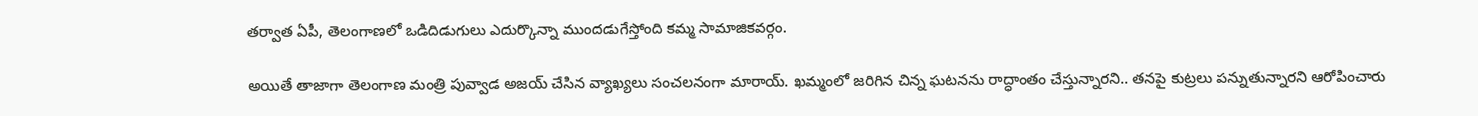తర్వాత ఏపీ, తెలంగాణలో ఒడిదిడుగులు ఎదుర్కొన్నా ముందడుగేస్తోంది కమ్మ సామాజికవర్గం.

అయితే తాజాగా తెలంగాణ మంత్రి పువ్వాడ అజయ్ చేసిన వ్యాఖ్యలు సంచలనంగా మారాయ్. ఖమ్మంలో జరిగిన చిన్న ఘటనను రాద్ధాంతం చేస్తున్నారని.. తనపై కుట్రలు పన్నుతున్నారని ఆరోపించారు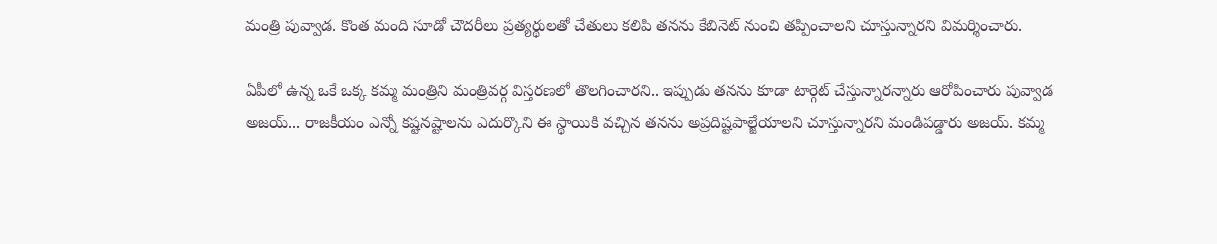మంత్రి పువ్వాడ. కొంత మంది సూడో చౌదరీలు ప్రత్యర్థులతో చేతులు కలిపి తనను కేబినెట్ నుంచి తప్పించాలని చూస్తున్నారని విమర్శించారు.

ఏపీలో ఉన్న ఒకే ఒక్క కమ్మ మంత్రిని మంత్రివర్గ విస్తరణలో తొలగించారని.. ఇప్పుడు తనను కూడా టార్గెట్‌ చేస్తున్నారన్నారు ఆరోపించారు పువ్వాడ అజయ్... రాజకీయం ఎన్నో కష్టనష్టాలను ఎదుర్కొని ఈ స్థాయికి వచ్చిన తనను అప్రదిష్టపాల్జేయాలని చూస్తున్నారని మండిపడ్డారు అజయ్. కమ్మ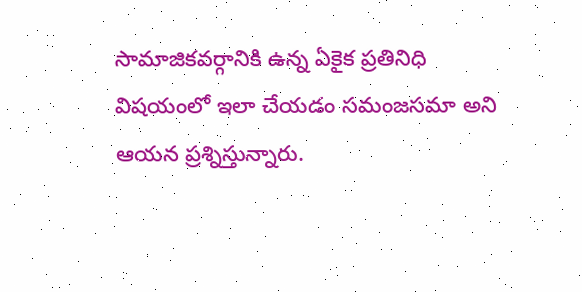సామాజికవర్గానికి ఉన్న ఏకైక ప్రతినిధి విషయంలో ఇలా చేయడం సమంజసమా అని ఆయన ప్రశ్నిస్తున్నారు.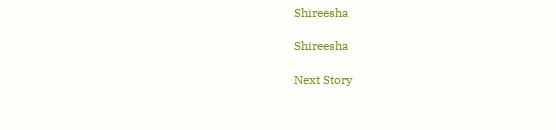Shireesha

Shireesha

Next Story